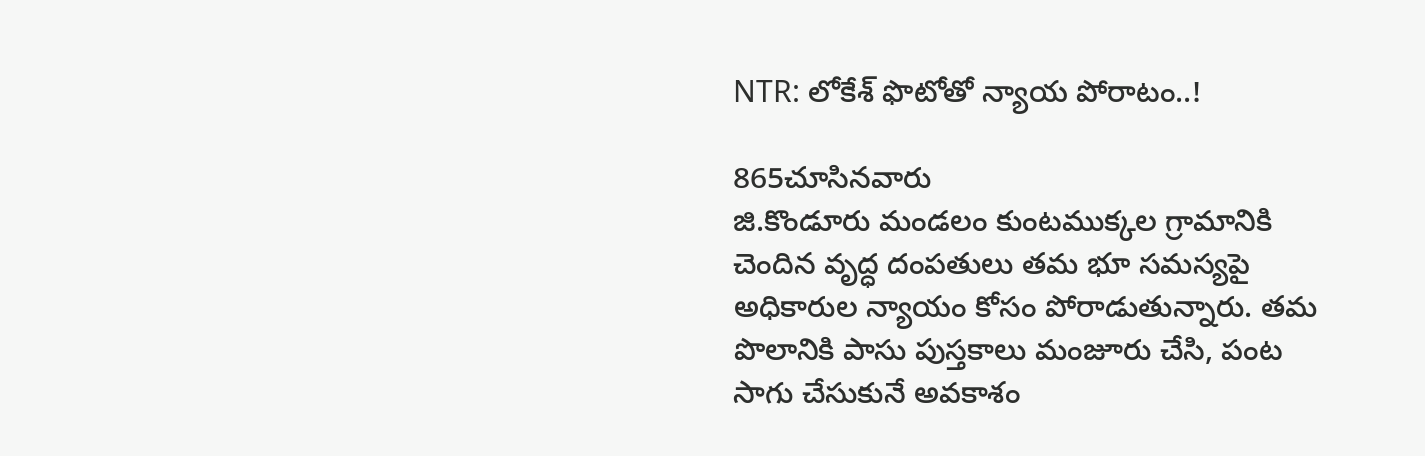NTR: లోకేశ్ ఫొటోతో న్యాయ పోరాటం..!

865చూసినవారు
జి.కొండూరు మండలం కుంటముక్కల గ్రామానికి చెందిన వృద్ధ దంపతులు తమ భూ సమస్యపై అధికారుల న్యాయం కోసం పోరాడుతున్నారు. తమ పొలానికి పాసు పుస్తకాలు మంజూరు చేసి, పంట సాగు చేసుకునే అవకాశం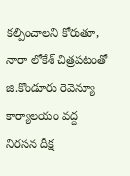కల్పించాలని కోరుతూ, నారా లోకేశ్ చిత్రపటంతో జి.కొండూరు రెవెన్యూ కార్యాలయం వద్ద నిరసన దీక్ష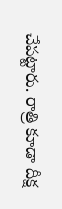చేపట్టారు. రాత్రి కూడా దీక్ష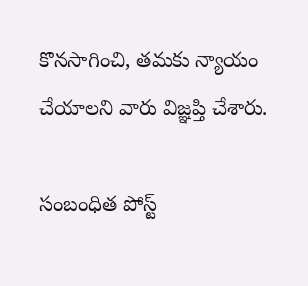కొనసాగించి, తమకు న్యాయం చేయాలని వారు విజ్ఞప్తి చేశారు.

సంబంధిత పోస్ట్